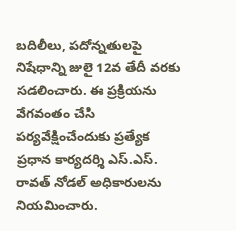బదిలీలు, పదోన్నతులపై నిషేధాన్ని జులై 12వ తేదీ వరకు సడలించారు. ఈ ప్రక్రియను వేగవంతం చేసి పర్యవేక్షించేందుకు ప్రత్యేక ప్రధాన కార్యదర్శి ఎస్.ఎస్. రావత్ నోడల్ అధికారులను నియమించారు.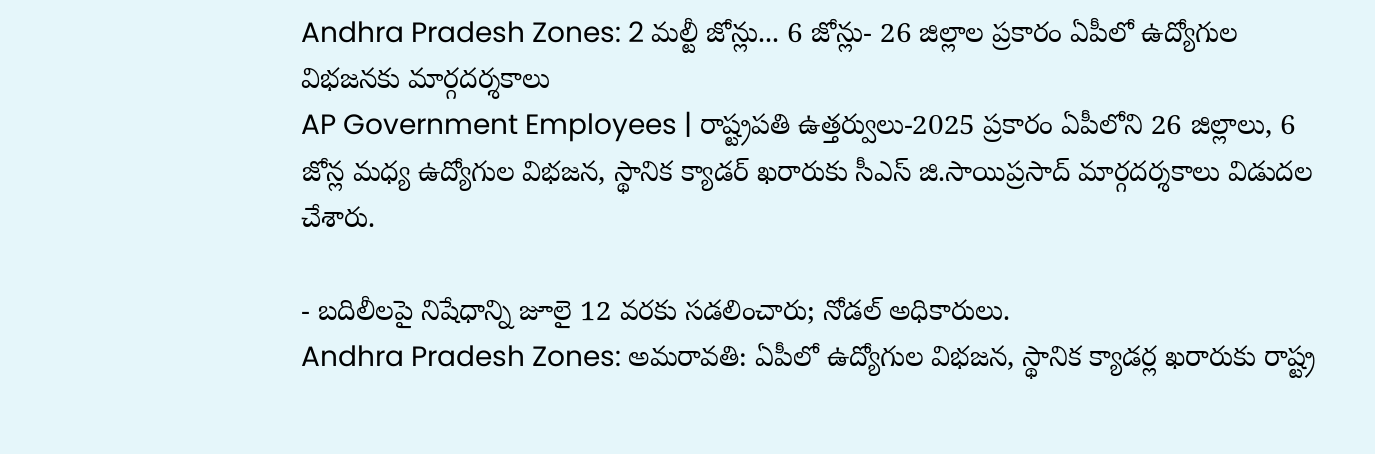Andhra Pradesh Zones: 2 మల్టీ జోన్లు... 6 జోన్లు- 26 జిల్లాల ప్రకారం ఏపీలో ఉద్యోగుల విభజనకు మార్గదర్శకాలు
AP Government Employees | రాష్ట్రపతి ఉత్తర్వులు-2025 ప్రకారం ఏపీలోని 26 జిల్లాలు, 6 జోన్ల మధ్య ఉద్యోగుల విభజన, స్థానిక క్యాడర్ ఖరారుకు సీఎస్ జి.సాయిప్రసాద్ మార్గదర్శకాలు విడుదల చేశారు.

- బదిలీలపై నిషేధాన్ని జూలై 12 వరకు సడలించారు; నోడల్ అధికారులు.
Andhra Pradesh Zones: అమరావతి: ఏపీలో ఉద్యోగుల విభజన, స్థానిక క్యాడర్ల ఖరారుకు రాష్ట్ర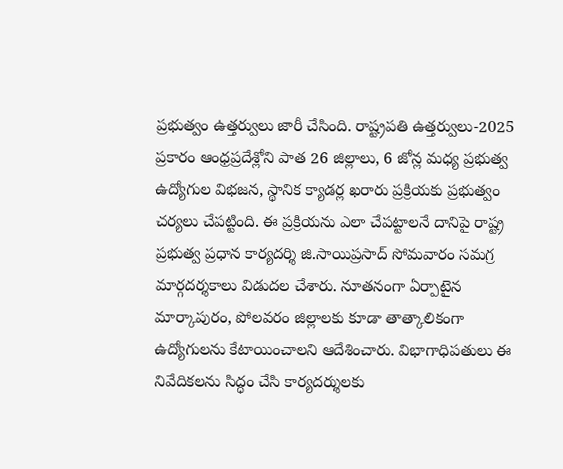ప్రభుత్వం ఉత్తర్వులు జారీ చేసింది. రాష్ట్రపతి ఉత్తర్వులు-2025 ప్రకారం ఆంధ్రప్రదేశ్లోని పాత 26 జిల్లాలు, 6 జోన్ల మధ్య ప్రభుత్వ ఉద్యోగుల విభజన, స్థానిక క్యాడర్ల ఖరారు ప్రక్రియకు ప్రభుత్వం చర్యలు చేపట్టింది. ఈ ప్రక్రియను ఎలా చేపట్టాలనే దానిపై రాష్ట్ర ప్రభుత్వ ప్రధాన కార్యదర్శి జి.సాయిప్రసాద్ సోమవారం సమగ్ర మార్గదర్శకాలు విడుదల చేశారు. నూతనంగా ఏర్పాటైన మార్కాపురం, పోలవరం జిల్లాలకు కూడా తాత్కాలికంగా ఉద్యోగులను కేటాయించాలని ఆదేశించారు. విభాగాధిపతులు ఈ నివేదికలను సిద్ధం చేసి కార్యదర్శులకు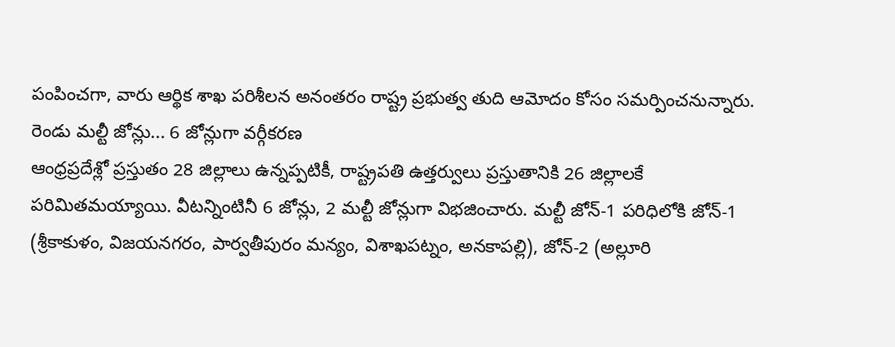పంపించగా, వారు ఆర్థిక శాఖ పరిశీలన అనంతరం రాష్ట్ర ప్రభుత్వ తుది ఆమోదం కోసం సమర్పించనున్నారు.
రెండు మల్టీ జోన్లు... 6 జోన్లుగా వర్గీకరణ
ఆంధ్రప్రదేశ్లో ప్రస్తుతం 28 జిల్లాలు ఉన్నప్పటికీ, రాష్ట్రపతి ఉత్తర్వులు ప్రస్తుతానికి 26 జిల్లాలకే పరిమితమయ్యాయి. వీటన్నింటినీ 6 జోన్లు, 2 మల్టీ జోన్లుగా విభజించారు. మల్టీ జోన్-1 పరిధిలోకి జోన్-1 (శ్రీకాకుళం, విజయనగరం, పార్వతీపురం మన్యం, విశాఖపట్నం, అనకాపల్లి), జోన్-2 (అల్లూరి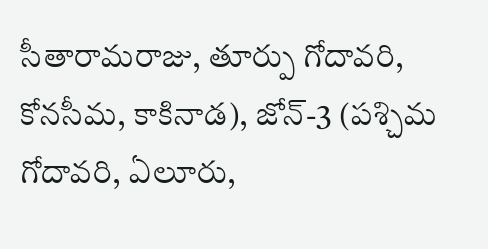సీతారామరాజు, తూర్పు గోదావరి, కోనసీమ, కాకినాడ), జోన్-3 (పశ్చిమ గోదావరి, ఏలూరు,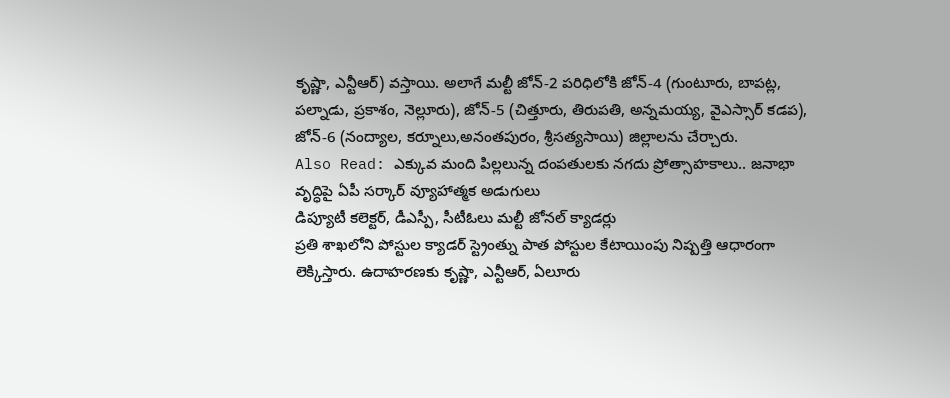కృష్ణా, ఎన్టీఆర్) వస్తాయి. అలాగే మల్టీ జోన్-2 పరిధిలోకి జోన్-4 (గుంటూరు, బాపట్ల, పల్నాడు, ప్రకాశం, నెల్లూరు), జోన్-5 (చిత్తూరు, తిరుపతి, అన్నమయ్య, వైఎస్సార్ కడప), జోన్-6 (నంద్యాల, కర్నూలు,అనంతపురం, శ్రీసత్యసాయి) జిల్లాలను చేర్చారు.
Also Read: ఎక్కువ మంది పిల్లలున్న దంపతులకు నగదు ప్రోత్సాహకాలు.. జనాభా వృద్ధిపై ఏపీ సర్కార్ వ్యూహాత్మక అడుగులు
డిప్యూటీ కలెక్టర్, డీఎస్పీ, సీటీఓలు మల్టీ జోనల్ క్యాడర్లు
ప్రతి శాఖలోని పోస్టుల క్యాడర్ స్ట్రెంత్ను పాత పోస్టుల కేటాయింపు నిష్పత్తి ఆధారంగా లెక్కిస్తారు. ఉదాహరణకు కృష్ణా, ఎన్టీఆర్, ఏలూరు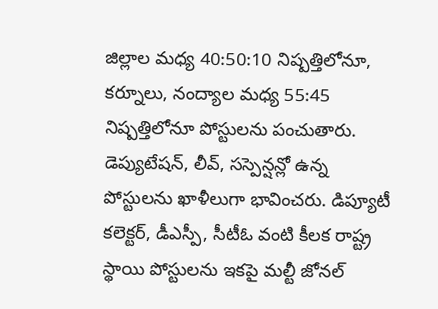జిల్లాల మధ్య 40:50:10 నిష్పత్తిలోనూ, కర్నూలు, నంద్యాల మధ్య 55:45 నిష్పత్తిలోనూ పోస్టులను పంచుతారు. డెప్యుటేషన్, లీవ్, సస్పెన్షన్లో ఉన్న పోస్టులను ఖాళీలుగా భావించరు. డిప్యూటీ కలెక్టర్, డీఎస్పీ, సీటీఓ వంటి కీలక రాష్ట్ర స్థాయి పోస్టులను ఇకపై మల్టీ జోనల్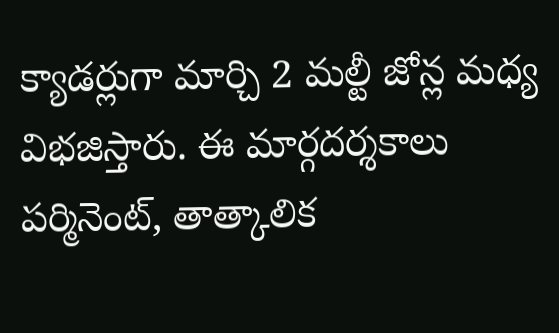క్యాడర్లుగా మార్చి 2 మల్టీ జోన్ల మధ్య విభజిస్తారు. ఈ మార్గదర్శకాలు పర్మినెంట్, తాత్కాలిక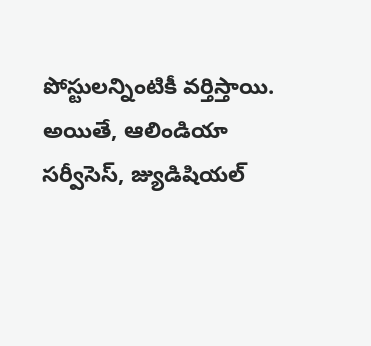పోస్టులన్నింటికీ వర్తిస్తాయి. అయితే, ఆలిండియా సర్వీసెస్, జ్యుడిషియల్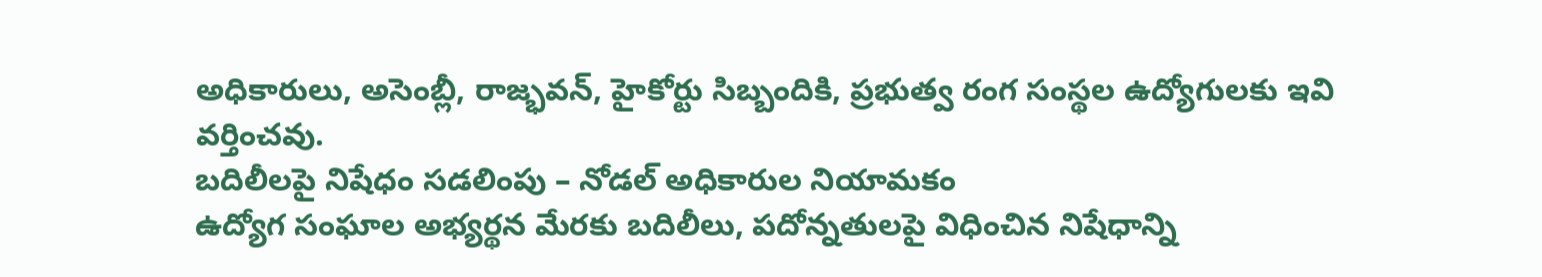అధికారులు, అసెంబ్లీ, రాజ్భవన్, హైకోర్టు సిబ్బందికి, ప్రభుత్వ రంగ సంస్థల ఉద్యోగులకు ఇవి వర్తించవు.
బదిలీలపై నిషేధం సడలింపు – నోడల్ అధికారుల నియామకం
ఉద్యోగ సంఘాల అభ్యర్థన మేరకు బదిలీలు, పదోన్నతులపై విధించిన నిషేధాన్ని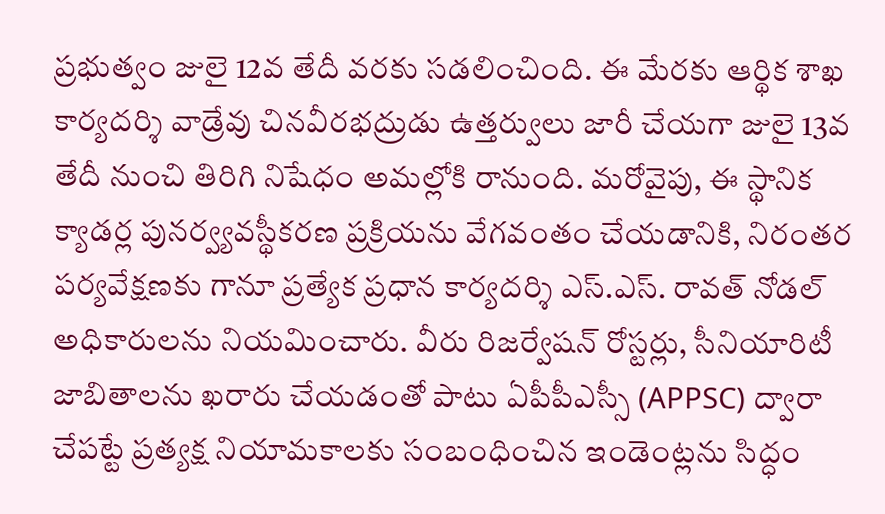ప్రభుత్వం జులై 12వ తేదీ వరకు సడలించింది. ఈ మేరకు ఆర్థిక శాఖ కార్యదర్శి వాడ్రేవు చినవీరభద్రుడు ఉత్తర్వులు జారీ చేయగా జులై 13వ తేదీ నుంచి తిరిగి నిషేధం అమల్లోకి రానుంది. మరోవైపు, ఈ స్థానిక క్యాడర్ల పునర్వ్యవస్థీకరణ ప్రక్రియను వేగవంతం చేయడానికి, నిరంతర పర్యవేక్షణకు గానూ ప్రత్యేక ప్రధాన కార్యదర్శి ఎస్.ఎస్. రావత్ నోడల్ అధికారులను నియమించారు. వీరు రిజర్వేషన్ రోస్టర్లు, సీనియారిటీ జాబితాలను ఖరారు చేయడంతో పాటు ఏపీపీఎస్సీ (APPSC) ద్వారా చేపట్టే ప్రత్యక్ష నియామకాలకు సంబంధించిన ఇండెంట్లను సిద్ధం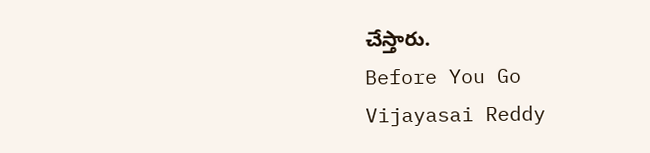చేస్తారు.
Before You Go
Vijayasai Reddy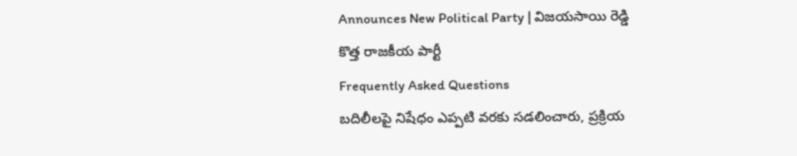Announces New Political Party | విజయసాయి రెడ్డి కొత్త రాజకీయ పార్టీ
Frequently Asked Questions
బదిలీలపై నిషేధం ఎప్పటి వరకు సడలించారు, ప్రక్రియ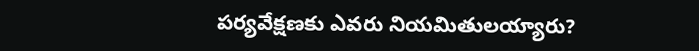పర్యవేక్షణకు ఎవరు నియమితులయ్యారు?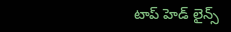టాప్ హెడ్ లైన్స్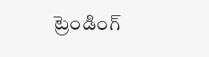ట్రెండింగ్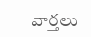వార్తలు